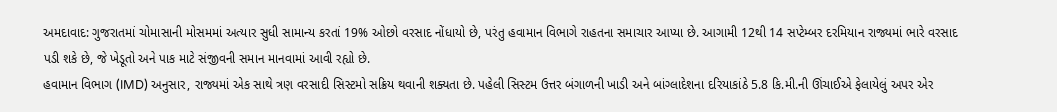અમદાવાદ: ગુજરાતમાં ચોમાસાની મોસમમાં અત્યાર સુધી સામાન્ય કરતાં 19% ઓછો વરસાદ નોંધાયો છે, પરંતુ હવામાન વિભાગે રાહતના સમાચાર આપ્યા છે. આગામી 12થી 14 સપ્ટેમ્બર દરમિયાન રાજ્યમાં ભારે વરસાદ પડી શકે છે, જે ખેડૂતો અને પાક માટે સંજીવની સમાન માનવામાં આવી રહ્યો છે.
હવામાન વિભાગ (IMD) અનુસાર, રાજ્યમાં એક સાથે ત્રણ વરસાદી સિસ્ટમો સક્રિય થવાની શક્યતા છે. પહેલી સિસ્ટમ ઉત્તર બંગાળની ખાડી અને બાંગ્લાદેશના દરિયાકાંઠે 5.8 કિ.મી.ની ઊંચાઈએ ફેલાયેલું અપર એર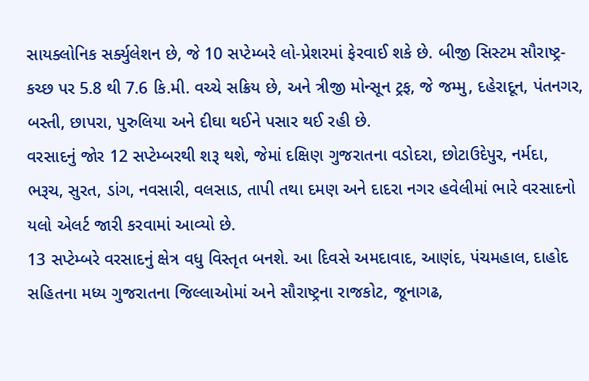સાયક્લોનિક સર્ક્યુલેશન છે, જે 10 સપ્ટેમ્બરે લો-પ્રેશરમાં ફેરવાઈ શકે છે. બીજી સિસ્ટમ સૌરાષ્ટ્ર-કચ્છ પર 5.8 થી 7.6 કિ.મી. વચ્ચે સક્રિય છે, અને ત્રીજી મોન્સૂન ટ્રફ, જે જમ્મુ, દહેરાદૂન, પંતનગર, બસ્તી, છાપરા, પુરુલિયા અને દીઘા થઈને પસાર થઈ રહી છે.
વરસાદનું જોર 12 સપ્ટેમ્બરથી શરૂ થશે, જેમાં દક્ષિણ ગુજરાતના વડોદરા, છોટાઉદેપુર, નર્મદા, ભરૂચ, સુરત, ડાંગ, નવસારી, વલસાડ, તાપી તથા દમણ અને દાદરા નગર હવેલીમાં ભારે વરસાદનો યલો એલર્ટ જારી કરવામાં આવ્યો છે.
13 સપ્ટેમ્બરે વરસાદનું ક્ષેત્ર વધુ વિસ્તૃત બનશે. આ દિવસે અમદાવાદ, આણંદ, પંચમહાલ, દાહોદ સહિતના મધ્ય ગુજરાતના જિલ્લાઓમાં અને સૌરાષ્ટ્રના રાજકોટ, જૂનાગઢ,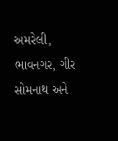અમરેલી, ભાવનગર, ગીર સોમનાથ અને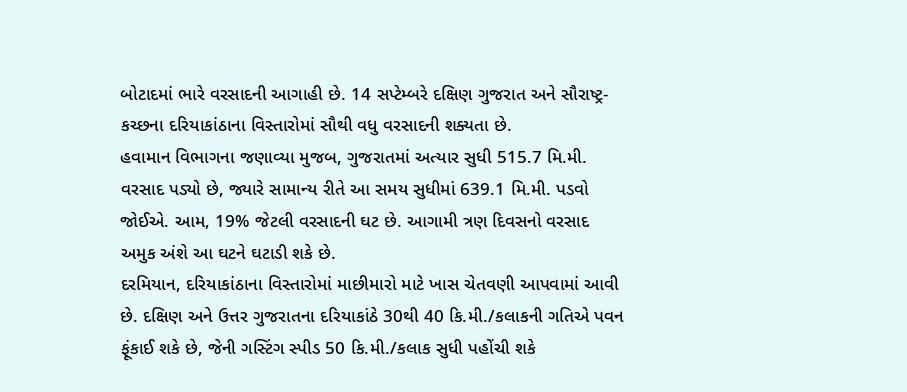બોટાદમાં ભારે વરસાદની આગાહી છે. 14 સપ્ટેમ્બરે દક્ષિણ ગુજરાત અને સૌરાષ્ટ્ર-કચ્છના દરિયાકાંઠાના વિસ્તારોમાં સૌથી વધુ વરસાદની શક્યતા છે.
હવામાન વિભાગના જણાવ્યા મુજબ, ગુજરાતમાં અત્યાર સુધી 515.7 મિ.મી. વરસાદ પડ્યો છે, જ્યારે સામાન્ય રીતે આ સમય સુધીમાં 639.1 મિ.મી. પડવો જોઈએ. આમ, 19% જેટલી વરસાદની ઘટ છે. આગામી ત્રણ દિવસનો વરસાદ અમુક અંશે આ ઘટને ઘટાડી શકે છે.
દરમિયાન, દરિયાકાંઠાના વિસ્તારોમાં માછીમારો માટે ખાસ ચેતવણી આપવામાં આવી છે. દક્ષિણ અને ઉત્તર ગુજરાતના દરિયાકાંઠે 30થી 40 કિ.મી./કલાકની ગતિએ પવન ફૂંકાઈ શકે છે, જેની ગસ્ટિંગ સ્પીડ 50 કિ.મી./કલાક સુધી પહોંચી શકે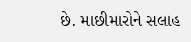છે. માછીમારોને સલાહ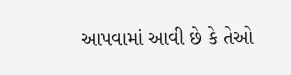આપવામાં આવી છે કે તેઓ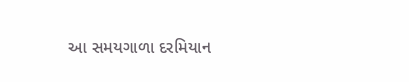આ સમયગાળા દરમિયાન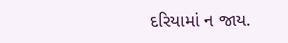દરિયામાં ન જાય.